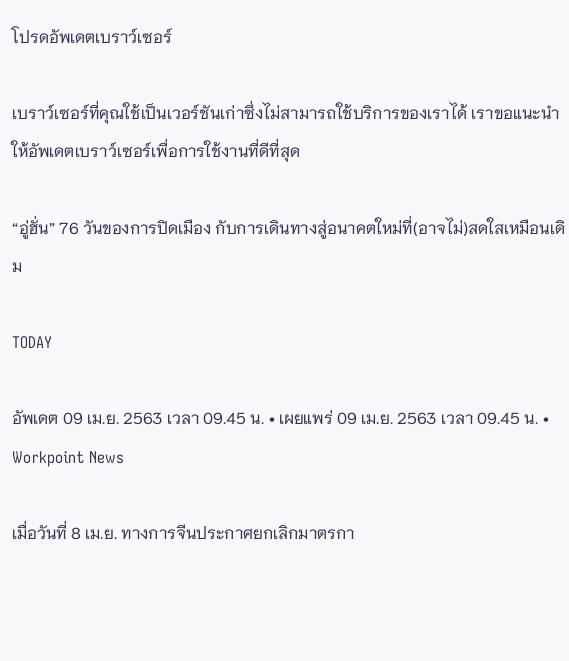โปรดอัพเดตเบราว์เซอร์

เบราว์เซอร์ที่คุณใช้เป็นเวอร์ชันเก่าซึ่งไม่สามารถใช้บริการของเราได้ เราขอแนะนำให้อัพเดตเบราว์เซอร์เพื่อการใช้งานที่ดีที่สุด

“อู่ฮั่น” 76 วันของการปิดเมือง กับการเดินทางสู่อนาคตใหม่ที่(อาจไม่)สดใสเหมือนเดิม

TODAY

อัพเดต 09 เม.ย. 2563 เวลา 09.45 น. • เผยแพร่ 09 เม.ย. 2563 เวลา 09.45 น. • Workpoint News

เมื่อวันที่ 8 เม.ย. ทางการจีนประกาศยกเลิกมาตรกา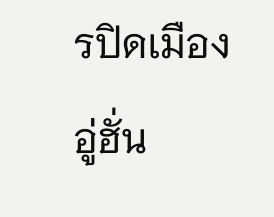รปิดเมืองอู่ฮั่น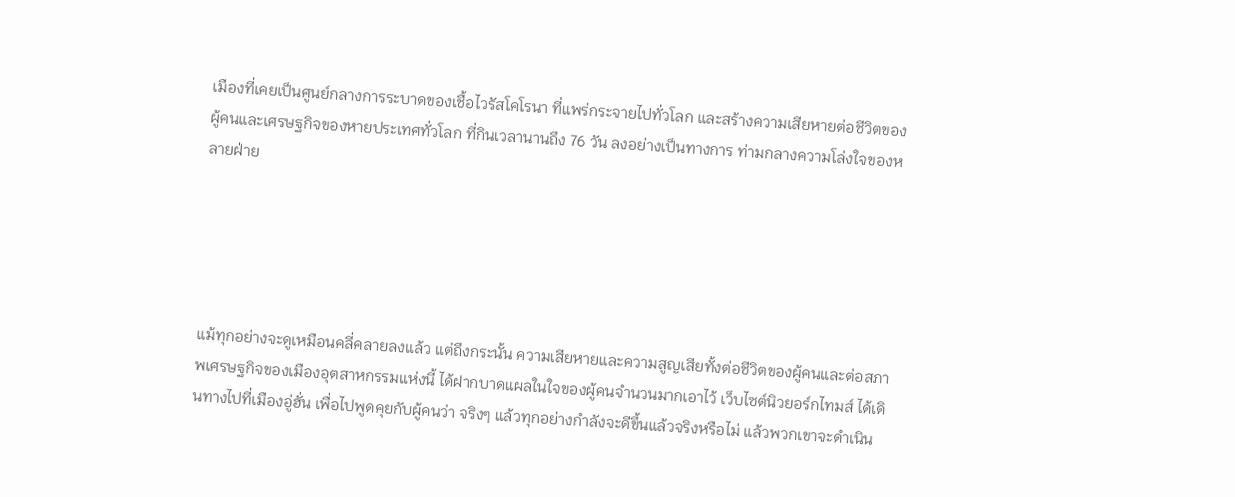เมืองที่เคยเป็นศูนย์กลางการระบาดของเชื้อไวรัสโคโรนา ที่แพร่กระจายไปทั่วโลก และสร้างความเสียหายต่อชีวิตของผู้คนและเศรษฐกิจของหายประเทศทั่วโลก ที่กินเวลานานถึง 76 วัน ลงอย่างเป็นทางการ ท่ามกลางความโล่งใจของหลายฝ่าย





แม้ทุกอย่างจะดูเหมือนคลี่คลายลงแล้ว แต่ถึงกระนั้น ความเสียหายและความสูญเสียทั้งต่อชีวิตของผู้คนและต่อสภาพเศรษฐกิจของเมืองอุตสาหกรรมแห่งนี้ ได้ฝากบาดแผลในใจของผู้คนจำนวนมากเอาไว้ เว็บไซต์นิวยอร์กไทมส์ ได้เดินทางไปที่เมืองอู่ฮั่น เพื่อไปพูดคุยกับผู้คนว่า จริงๆ แล้วทุกอย่างกำลังจะดีขึ้นแล้วจริงหรือไม่ แล้วพวกเขาจะดำเนิน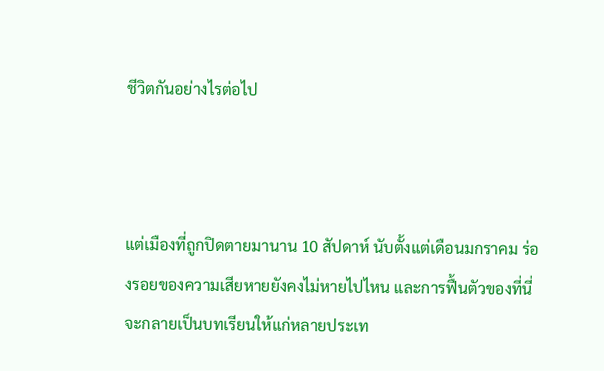ชีวิตกันอย่างไรต่อไป



แต่เมืองที่ถูกปิดตายมานาน 10 สัปดาห์ นับตั้งแต่เดือนมกราคม ร่องรอยของความเสียหายยังคงไม่หายไปไหน และการฟื้นตัวของที่นี่จะกลายเป็นบทเรียนให้แก่หลายประเท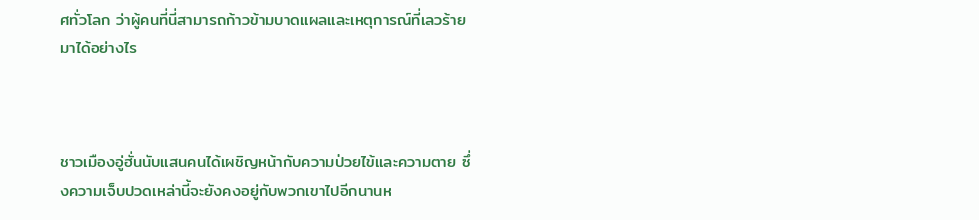ศทั่วโลก ว่าผู้คนที่นี่สามารถก้าวข้ามบาดแผลและเหตุการณ์ที่เลวร้ายมาได้อย่างไร



ชาวเมืองอู่ฮั่นนับแสนคนได้เผชิญหน้ากับความป่วยไข้และความตาย ซึ่งความเจ็บปวดเหล่านี้จะยังคงอยู่กับพวกเขาไปอีกนานห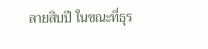ลายสิบปี ในขณะที่ธุร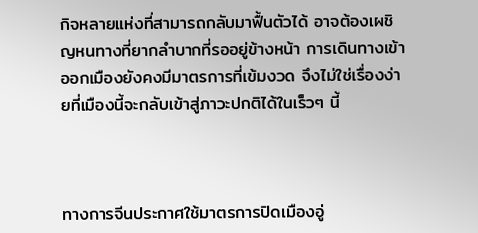กิจหลายแห่งที่สามารถกลับมาฟื้นตัวได้ อาจต้องเผชิญหนทางที่ยากลำบากที่รออยู่ข้างหน้า การเดินทางเข้าออกเมืองยังคงมีมาตรการที่เข้มงวด จึงไม่ใช่เรื่องง่ายที่เมืองนี้จะกลับเข้าสู่ภาวะปกติได้ในเร็วๆ นี้



ทางการจีนประกาศใช้มาตรการปิดเมืองอู่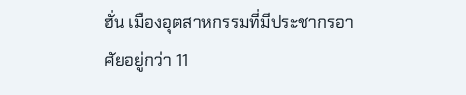ฮั่น เมืองอุตสาหกรรมที่มีประชากรอาศัยอยู่กว่า 11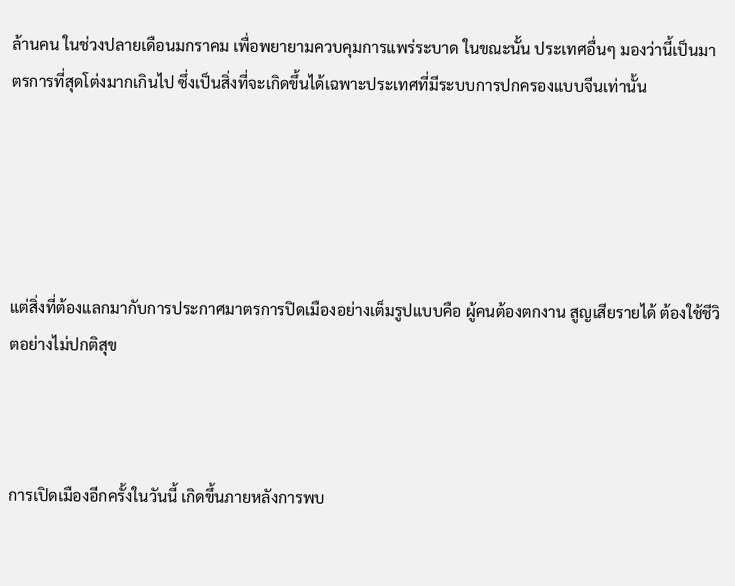ล้านคน ในช่วงปลายเดือนมกราคม เพื่อพยายามควบคุมการแพร่ระบาด ในขณะนั้น ประเทศอื่นๆ มองว่านี้เป็นมาตรการที่สุดโต่งมากเกินไป ซึ่งเป็นสิ่งที่จะเกิดขึ้นได้เฉพาะประเทศที่มีระบบการปกครองแบบจีนเท่านั้น





แต่สิ่งที่ต้องแลกมากับการประกาศมาตรการปิดเมืองอย่างเต็มรูปแบบคือ ผู้คนต้องตกงาน สูญเสียรายได้ ต้องใช้ชีวิตอย่างไม่ปกติสุข



การเปิดเมืองอีกครั้งในวันนี้ เกิดขึ้นภายหลังการพบ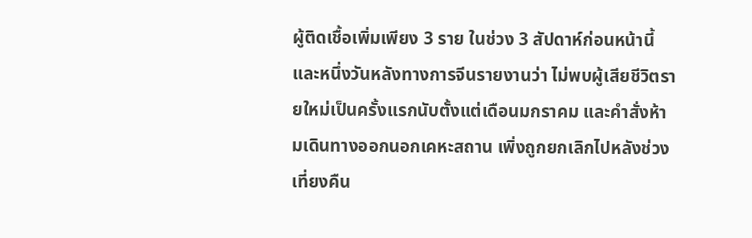ผู้ติดเชื้อเพิ่มเพียง 3 ราย ในช่วง 3 สัปดาห์ก่อนหน้านี้ และหนึ่งวันหลังทางการจีนรายงานว่า ไม่พบผู้เสียชีวิตรายใหม่เป็นครั้งแรกนับตั้งแต่เดือนมกราคม และคำสั่งห้ามเดินทางออกนอกเคหะสถาน เพิ่งถูกยกเลิกไปหลังช่วงเที่ยงคืน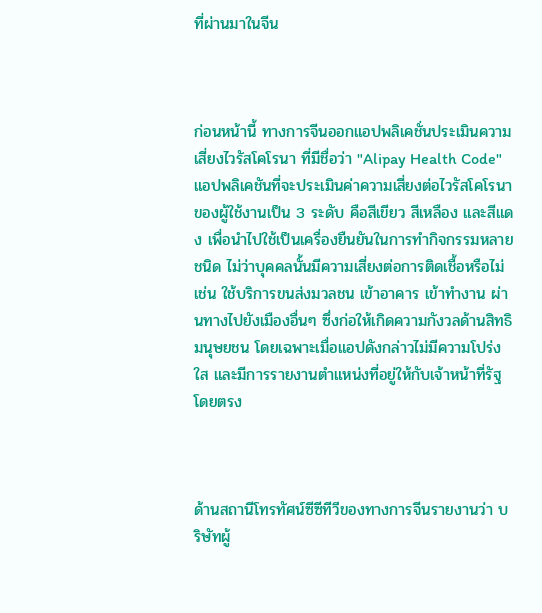ที่ผ่านมาในจีน



ก่อนหน้านี้ ทางการจีนออกแอปพลิเคชั่นประเมินความเสี่ยงไวรัสโคโรนา ที่มีชื่อว่า "Alipay Health Code" แอปพลิเคชันที่จะประเมินค่าความเสี่ยงต่อไวรัสโคโรนาของผู้ใช้งานเป็น 3 ระดับ คือสีเขียว สีเหลือง และสีแดง เพื่อนำไปใช้เป็นเครื่องยืนยันในการทำกิจกรรมหลายชนิด ไม่ว่าบุคคลนั้นมีความเสี่ยงต่อการติดเชื้อหรือไม่ เช่น ใช้บริการขนส่งมวลชน เข้าอาคาร เข้าทำงาน ผ่านทางไปยังเมืองอื่นๆ ซึ่งก่อให้เกิดความกังวลด้านสิทธิมนุษยชน โดยเฉพาะเมื่อแอปดังกล่าวไม่มีความโปร่งใส และมีการรายงานตำแหน่งที่อยู่ให้กับเจ้าหน้าที่รัฐโดยตรง



ด้านสถานีโทรทัศน์ซีซีทีวีของทางการจีนรายงานว่า บริษัทผู้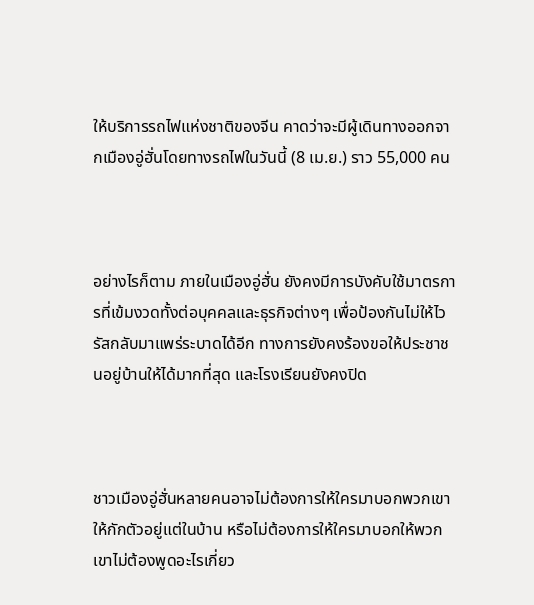ให้บริการรถไฟแห่งชาติของจีน คาดว่าจะมีผู้เดินทางออกจากเมืองอู่ฮั่นโดยทางรถไฟในวันนี้ (8 เม.ย.) ราว 55,000 คน



อย่างไรก็ตาม ภายในเมืองอู่ฮั่น ยังคงมีการบังคับใช้มาตรการที่เข้มงวดทั้งต่อบุคคลและธุรกิจต่างๆ เพื่อป้องกันไม่ให้ไวรัสกลับมาแพร่ระบาดได้อีก ทางการยังคงร้องขอให้ประชาชนอยู่บ้านให้ได้มากที่สุด และโรงเรียนยังคงปิด



ชาวเมืองอู่ฮั่นหลายคนอาจไม่ต้องการให้ใครมาบอกพวกเขาให้กักตัวอยู่แต่ในบ้าน หรือไม่ต้องการให้ใครมาบอกให้พวกเขาไม่ต้องพูดอะไรเกี่ยว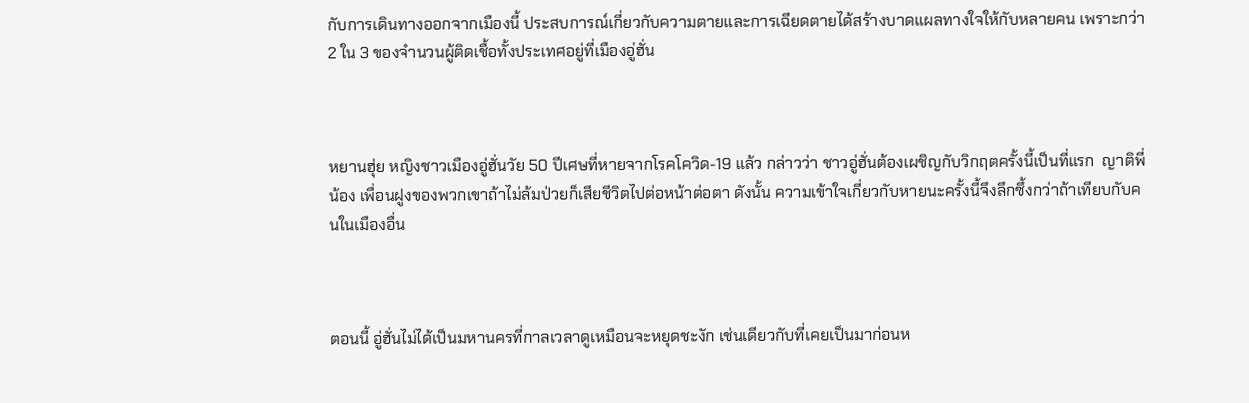กับการเดินทางออกจากเมืองนี้ ประสบการณ์เกี่ยวกับความตายและการเฉียดตายได้สร้างบาดแผลทางใจให้กับหลายคน เพราะกว่า 2 ใน 3 ของจำนวนผู้ติดเชื้อทั้งประเทศอยู่ที่เมืองอู่ฮั่น



หยานฮุ่ย หญิงชาวเมืองอู่ฮั่นวัย 50 ปีเศษที่หายจากโรคโควิด-19 แล้ว กล่าวว่า ชาวอู่ฮั่นต้องเผชิญกับวิกฤตครั้งนี้เป็นที่แรก  ญาติพี่น้อง เพื่อนฝูงของพวกเขาถ้าไม่ล้มป่วยก็เสียชีวิตไปต่อหน้าต่อตา ดังนั้น ความเข้าใจเกี่ยวกับหายนะครั้งนี้จึงลึกซึ้งกว่าถ้าเทียบกับคนในเมืองอื่น



ตอนนี้ อู่ฮั่นไม่ได้เป็นมหานครที่กาลเวลาดูเหมือนจะหยุดชะงัก เช่นเดียวกับที่เคยเป็นมาก่อนห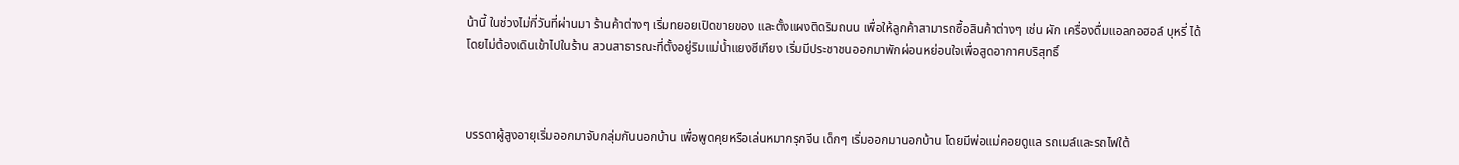น้านี้ ในช่วงไม่กี่วันที่ผ่านมา ร้านค้าต่างๆ เริ่มทยอยเปิดขายของ และตั้งแผงติดริมถนน เพื่อให้ลูกค้าสามารถซื้อสินค้าต่างๆ เช่น ผัก เครื่องดื่มแอลกอฮอล์ บุหรี่ ได้โดยไม่ต้องเดินเข้าไปในร้าน สวนสาธารณะที่ตั้งอยู่ริมแม่น้ำแยงซีเกียง เริ่มมีประชาชนออกมาพักผ่อนหย่อนใจเพื่อสูดอากาศบริสุทธิ์



บรรดาผู้สูงอายุเริ่มออกมาจับกลุ่มกันนอกบ้าน เพื่อพูดคุยหรือเล่นหมากรุกจีน เด็กๆ เริ่มออกมานอกบ้าน โดยมีพ่อแม่คอยดูแล รถเมล์และรถไฟใต้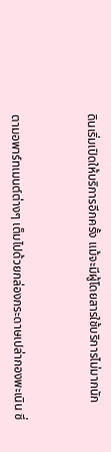ดินเริ่มเปิดให้บริการอีกครั้ง แม้จะมีผู้โดยสารใช้บริการไม่มากนัก



ตามอพาร์ทเมนต์ต่างๆ เต็มไปด้วยกล่องกระดาษเปล่ากองพะเนิน ซึ่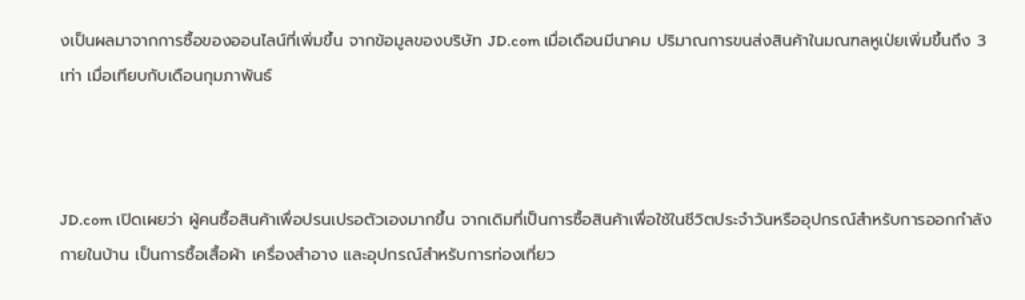งเป็นผลมาจากการซื้อของออนไลน์ที่เพิ่มขึ้น จากข้อมูลของบริษัท JD.com เมื่อเดือนมีนาคม ปริมาณการขนส่งสินค้าในมณฑลหูเป่ยเพิ่มขึ้นถึง 3 เท่า เมื่อเทียบกับเดือนกุมภาพันธ์



JD.com เปิดเผยว่า ผู้คนซื้อสินค้าเพื่อปรนเปรอตัวเองมากขึ้น จากเดิมที่เป็นการซื้อสินค้าเพื่อใช้ในชีวิตประจำวันหรืออุปกรณ์สำหรับการออกกำลังกายในบ้าน เป็นการซื้อเสื้อผ้า เครื่องสำอาง และอุปกรณ์สำหรับการท่องเที่ยว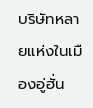บริษัทหลายแห่งในเมืองอู่ฮั่น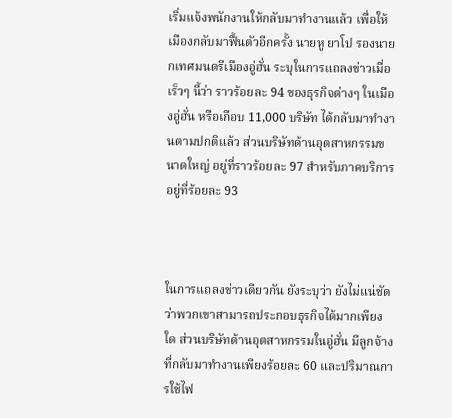เริ่มแจ้งพนักงานให้กลับมาทำงานแล้ว เพื่อให้เมืองกลับมาฟื้นตัวอีกครั้ง นายหู ยาโป รองนายกเทศมนตรีเมืองอู่ฮั่น ระบุในการแถลงข่าวเมื่อเร็วๆ นี้ว่า ราวร้อยละ 94 ของธุรกิจต่างๆ ในเมืองอู่ฮั่น หรือเกือบ 11,000 บริษัท ได้กลับมาทำงานตามปกติแล้ว ส่วนบริษัทด้านอุตสาหกรรมขนาดใหญ่ อยู่ที่ราวร้อยละ 97 สำหรับภาคบริการ อยู่ที่ร้อยละ 93



ในการแถลงข่าวเดียวกัน ยังระบุว่า ยังไม่แน่ชัดว่าพวกเขาสามารถประกอบธุรกิจได้มากเพียงใด ส่วนบริษัทด้านอุตสาหกรรมในอู่ฮั่น มีลูกจ้างที่กลับมาทำงานเพียงร้อยละ 60 และปริมาณการใช้ไฟ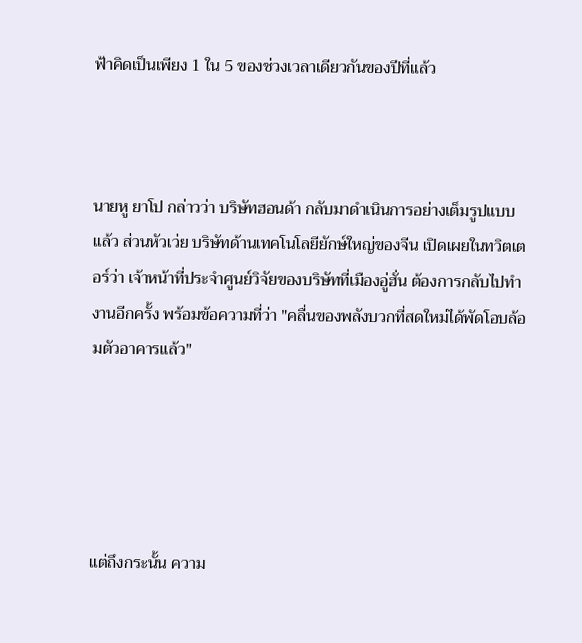ฟ้าคิดเป็นเพียง 1 ใน 5 ของช่วงเวลาเดียวกันของปีที่แล้ว



นายหู ยาโป กล่าวว่า บริษัทฮอนด้า กลับมาดำเนินการอย่างเต็มรูปแบบแล้ว ส่วนหัวเว่ย บริษัทด้านเทคโนโลยียักษ์ใหญ่ของจีน เปิดเผยในทวิตเตอร์ว่า เจ้าหน้าที่ประจำศูนย์วิจัยของบริษัทที่เมืองอู่ฮั่น ต้องการกลับไปทำงานอีกครั้ง พร้อมข้อความที่ว่า "คลื่นของพลังบวกที่สดใหม่ได้พัดโอบล้อมตัวอาคารแล้ว"





แต่ถึงกระนั้น ความ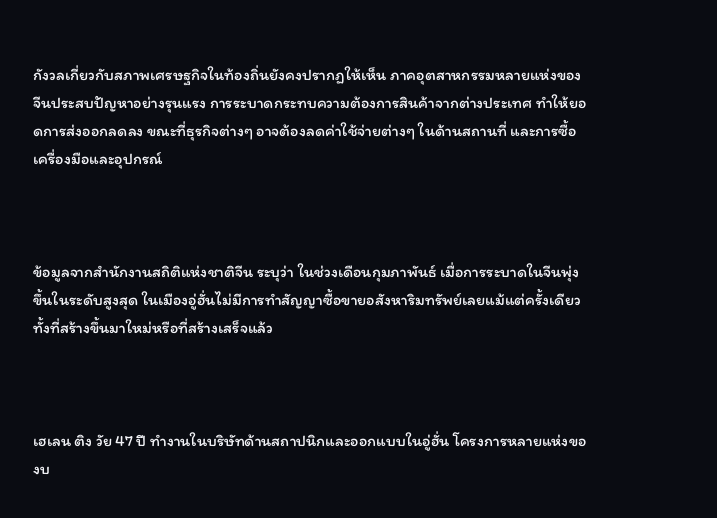กังวลเกี่ยวกับสภาพเศรษฐกิจในท้องถิ่นยังคงปรากฏให้เห็น ภาคอุตสาหกรรมหลายแห่งของจีนประสบปัญหาอย่างรุนแรง การระบาดกระทบความต้องการสินค้าจากต่างประเทศ ทำให้ยอดการส่งออกลดลง ขณะที่ธุรกิจต่างๆ อาจต้องลดค่าใช้จ่ายต่างๆ ในด้านสถานที่ และการซื้อเครื่องมือและอุปกรณ์



ข้อมูลจากสำนักงานสถิติแห่งชาติจีน ระบุว่า ในช่วงเดือนกุมภาพันธ์ เมื่อการระบาดในจีนพุ่งขึ้นในระดับสูงสุด ในเมืองอู่ฮั่นไม่มีการทำสัญญาซื้อขายอสังหาริมทรัพย์เลยแม้แต่ครั้งเดียว ทั้งที่สร้างขึ้นมาใหม่หรือที่สร้างเสร็จแล้ว



เฮเลน ติง วัย 47 ปี ทำงานในบริษัทด้านสถาปนิกและออกแบบในอู่ฮั่น โครงการหลายแห่งของบ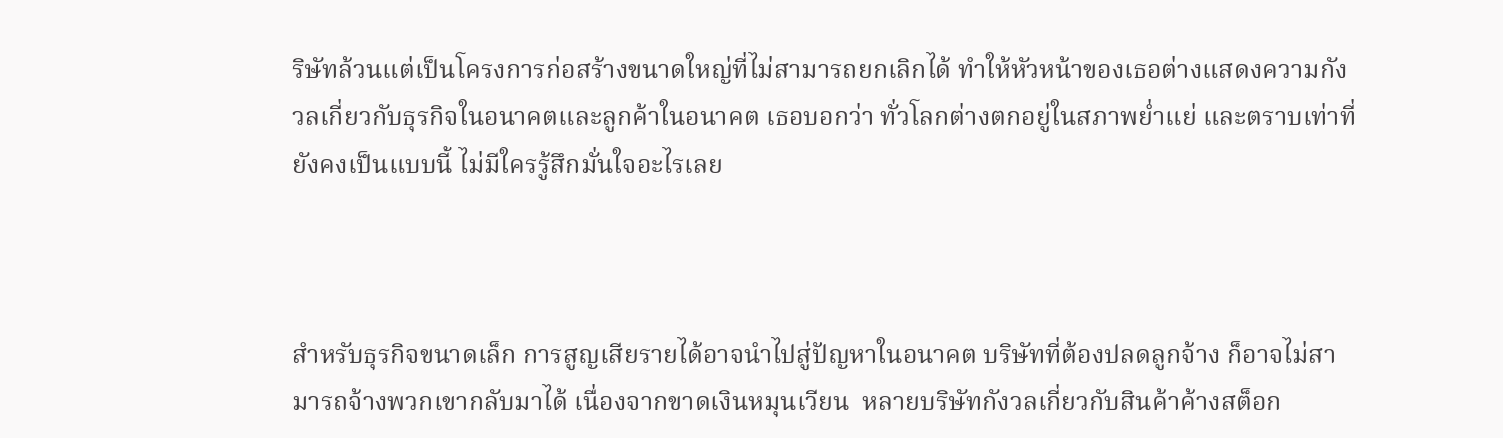ริษัทล้วนแต่เป็นโครงการก่อสร้างขนาดใหญ่ที่ไม่สามารถยกเลิกได้ ทำให้หัวหน้าของเธอต่างแสดงความกังวลเกี่ยวกับธุรกิจในอนาคตและลูกค้าในอนาคต เธอบอกว่า ทั่วโลกต่างตกอยู่ในสภาพย่ำแย่ และตราบเท่าที่ยังคงเป็นแบบนี้ ไม่มีใครรู้สึกมั่นใจอะไรเลย



สำหรับธุรกิจขนาดเล็ก การสูญเสียรายได้อาจนำไปสู่ปัญหาในอนาคต บริษัทที่ต้องปลดลูกจ้าง ก็อาจไม่สามารถจ้างพวกเขากลับมาได้ เนื่องจากขาดเงินหมุนเวียน  หลายบริษัทกังวลเกี่ยวกับสินค้าค้างสต็อก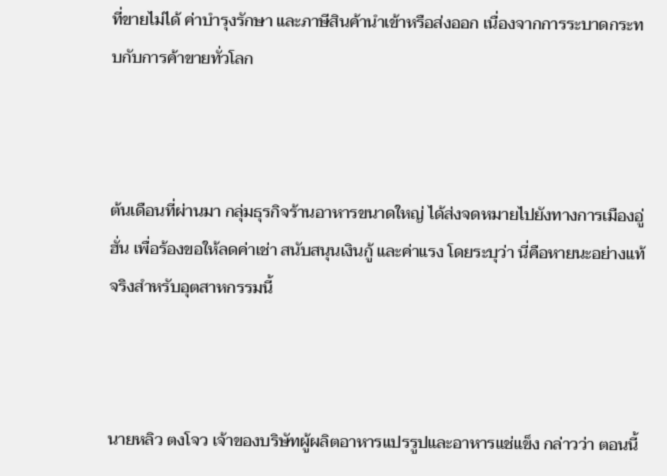ที่ขายไม่ได้ ค่าบำรุงรักษา และภาษีสินค้านำเข้าหรือส่งออก เนื่องจากการระบาดกระทบกับการค้าขายทั่วโลก



ต้นเดือนที่ผ่านมา กลุ่มธุรกิจร้านอาหารขนาดใหญ่ ได้ส่งจดหมายไปยังทางการเมืองอู่ฮั่น เพื่อร้องขอให้ลดค่าเช่า สนับสนุนเงินกู้ และค่าแรง โดยระบุว่า นี่คือหายนะอย่างแท้จริงสำหรับอุตสาหกรรมนี้



นายหลิว ตงโจว เจ้าของบริษัทผู้ผลิตอาหารแปรรูปและอาหารแช่แข็ง กล่าวว่า ตอนนี้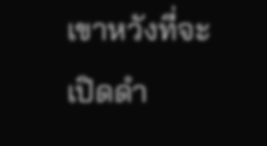เขาหวังที่จะเปิดดำ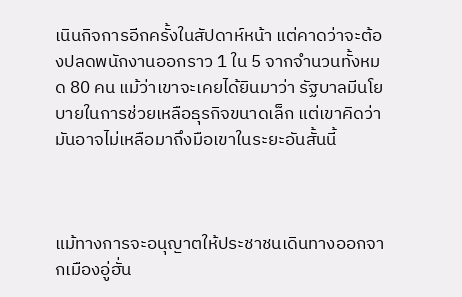เนินกิจการอีกครั้งในสัปดาห์หน้า แต่คาดว่าจะต้องปลดพนักงานออกราว 1 ใน 5 จากจำนวนทั้งหมด 80 คน แม้ว่าเขาจะเคยได้ยินมาว่า รัฐบาลมีนโยบายในการช่วยเหลือธุรกิจขนาดเล็ก แต่เขาคิดว่ามันอาจไม่เหลือมาถึงมือเขาในระยะอันสั้นนี้



แม้ทางการจะอนุญาตให้ประชาชนเดินทางออกจากเมืองอู่ฮั่น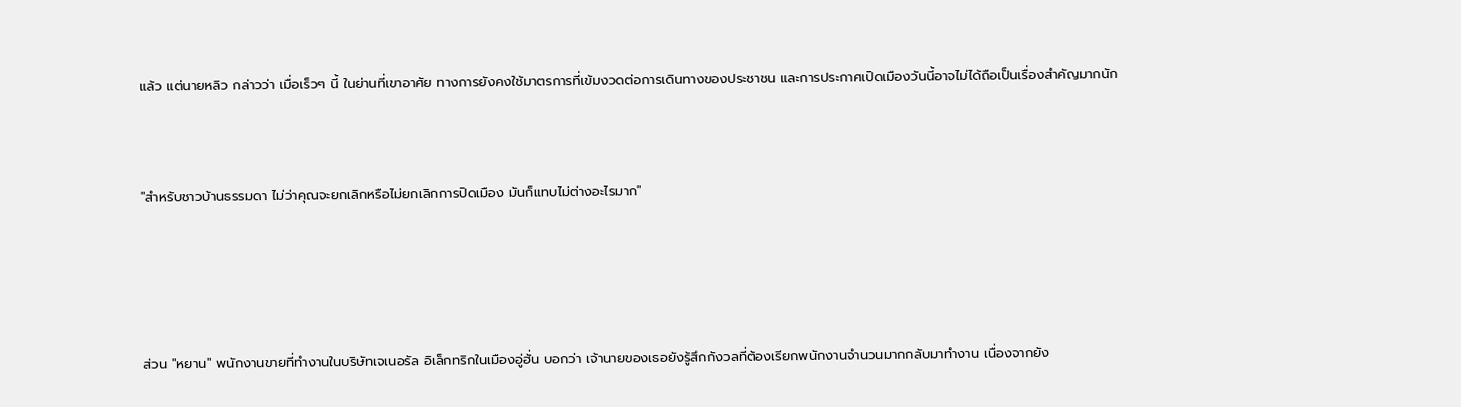แล้ว แต่นายหลิว กล่าวว่า เมื่อเร็วๆ นี้ ในย่านที่เขาอาศัย ทางการยังคงใช้มาตรการที่เข้มงวดต่อการเดินทางของประชาชน และการประกาศเปิดเมืองวันนี้อาจไม่ได้ถือเป็นเรื่องสำคัญมากนัก



"สำหรับชาวบ้านธรรมดา ไม่ว่าคุณจะยกเลิกหรือไม่ยกเลิกการปิดเมือง มันก็แทบไม่ต่างอะไรมาก"





ส่วน "หยาน" พนักงานขายที่ทำงานในบริษัทเจเนอรัล อิเล็กทริกในเมืองอู่ฮั่น บอกว่า เจ้านายของเธอยังรู้สึกกังวลที่ต้องเรียกพนักงานจำนวนมากกลับมาทำงาน เนื่องจากยัง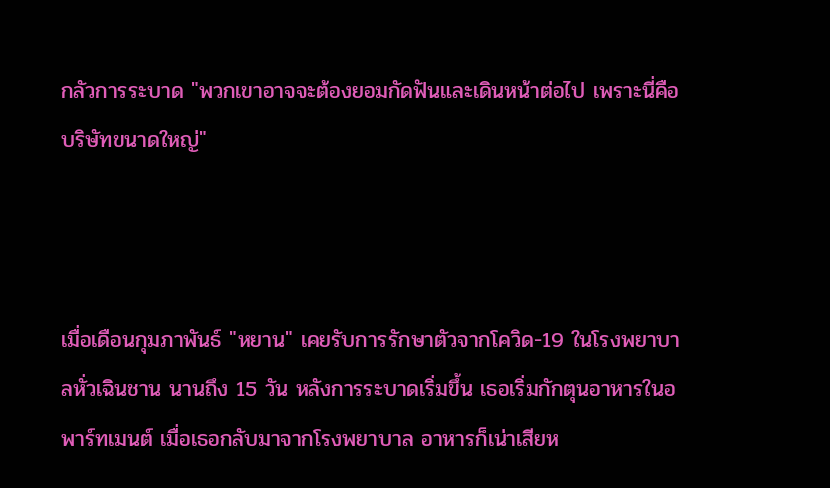กลัวการระบาด "พวกเขาอาจจะต้องยอมกัดฟันและเดินหน้าต่อไป เพราะนี่คือบริษัทขนาดใหญ่"



เมื่อเดือนกุมภาพันธ์ "หยาน" เคยรับการรักษาตัวจากโควิด-19 ในโรงพยาบาลหั่วเฉินชาน นานถึง 15 วัน หลังการระบาดเริ่มขึ้น เธอเริ่มกักตุนอาหารในอพาร์ทเมนต์ เมื่อเธอกลับมาจากโรงพยาบาล อาหารก็เน่าเสียห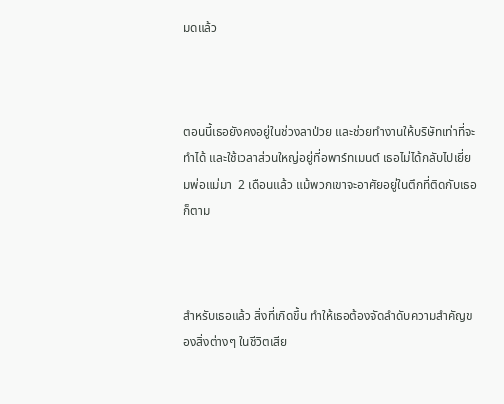มดแล้ว



ตอนนี้เธอยังคงอยู่ในช่วงลาป่วย และช่วยทำงานให้บริษัทเท่าที่จะทำได้ และใช้เวลาส่วนใหญ่อยู่ที่อพาร์ทเมนต์ เธอไม่ได้กลับไปเยี่ยมพ่อแม่มา  2 เดือนแล้ว แม้พวกเขาจะอาศัยอยู่ในตึกที่ติดกับเธอก็ตาม



สำหรับเธอแล้ว สิ่งที่เกิดขึ้น ทำให้เธอต้องจัดลำดับความสำคัญของสิ่งต่างๆ ในชีวิตเสีย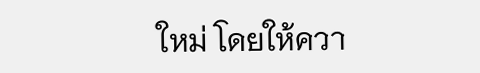ใหม่ โดยให้ควา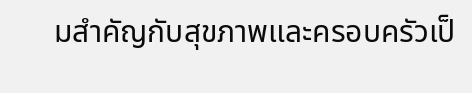มสำคัญกับสุขภาพและครอบครัวเป็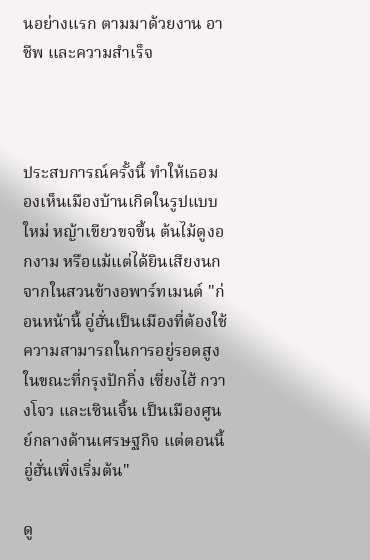นอย่างแรก ตามมาด้วยงาน อาชีพ และความสำเร็จ



ประสบการณ์ครั้งนี้ ทำให้เธอมองเห็นเมืองบ้านเกิดในรูปแบบใหม่ หญ้าเขียวขจขึ้น ต้นไม้ดูงอกงาม หรือแม้แต่ได้ยินเสียงนกจากในสวนข้างอพาร์ทเมนต์ "ก่อนหน้านี้ อู่ฮั่นเป็นเมืองที่ต้องใช้ความสามารถในการอยู่รอดสูง ในขณะที่กรุงปักกิ่ง เซี่ยงไฮ้ กวางโจว และเซินเจิ้น เป็นเมืองศูนย์กลางด้านเศรษฐกิจ แต่ตอนนี้อู่ฮั่นเพิ่งเริ่มต้น"

ดู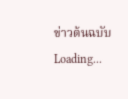ข่าวต้นฉบับ
Loading...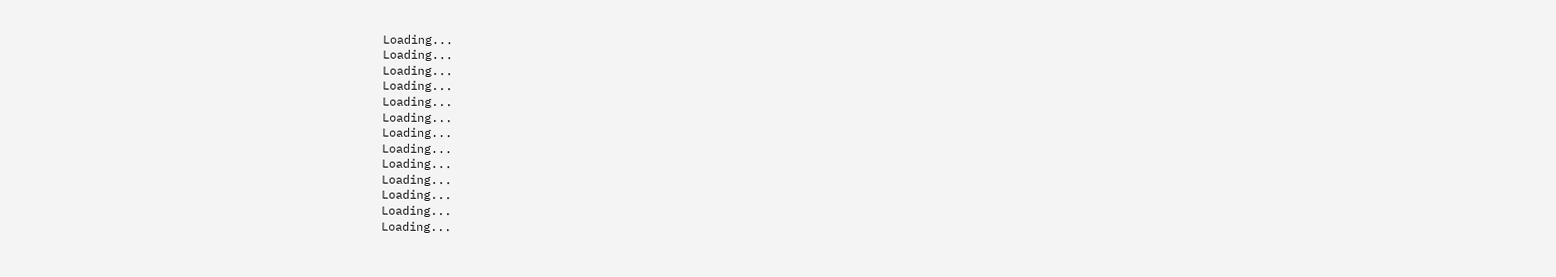Loading...
Loading...
Loading...
Loading...
Loading...
Loading...
Loading...
Loading...
Loading...
Loading...
Loading...
Loading...
Loading...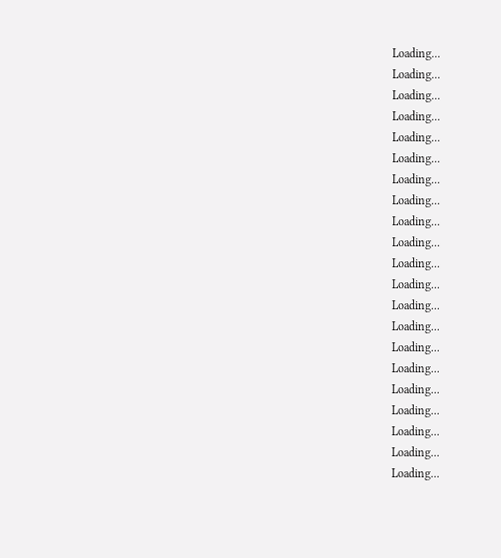Loading...
Loading...
Loading...
Loading...
Loading...
Loading...
Loading...
Loading...
Loading...
Loading...
Loading...
Loading...
Loading...
Loading...
Loading...
Loading...
Loading...
Loading...
Loading...
Loading...
Loading...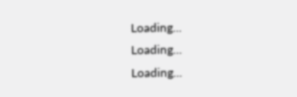Loading...
Loading...
Loading...